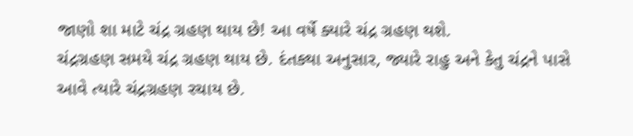જાણો શા માટે ચંદ્ર ગ્રહણ થાય છે! આ વર્ષે ક્યારે ચંદ્ર ગ્રહણ થશે.
ચંદ્રગ્રહણ સમયે ચંદ્ર ગ્રહણ થાય છે. દંતકથા અનુસાર, જ્યારે રાહુ અને કેતુ ચંદ્રને પાસે આવે ત્યારે ચંદ્રગ્રહણ રચાય છે.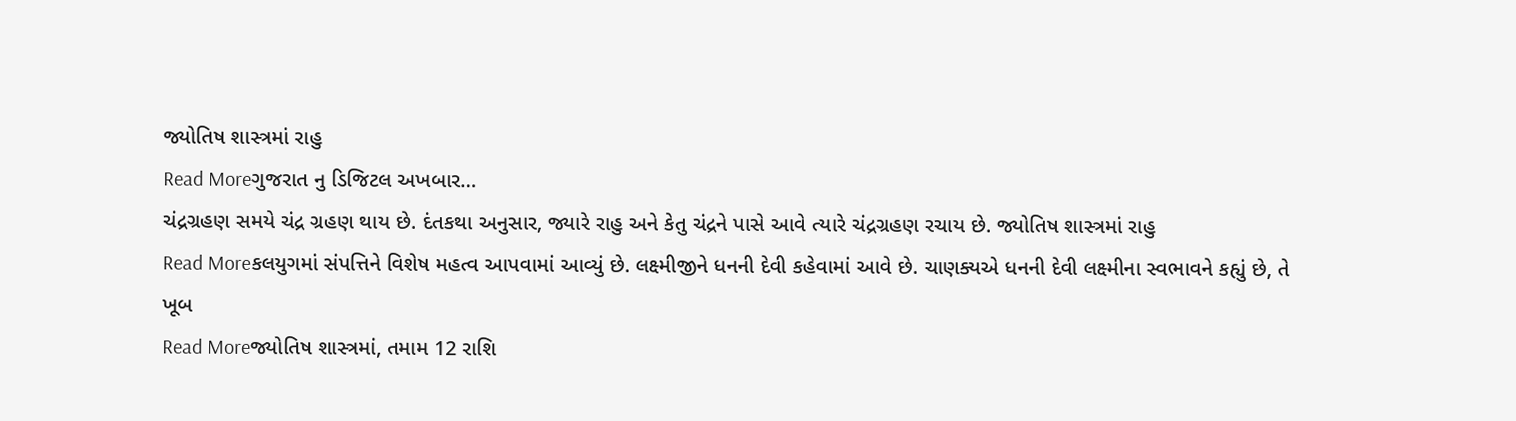જ્યોતિષ શાસ્ત્રમાં રાહુ
Read Moreગુજરાત નુ ડિજિટલ અખબાર…
ચંદ્રગ્રહણ સમયે ચંદ્ર ગ્રહણ થાય છે. દંતકથા અનુસાર, જ્યારે રાહુ અને કેતુ ચંદ્રને પાસે આવે ત્યારે ચંદ્રગ્રહણ રચાય છે. જ્યોતિષ શાસ્ત્રમાં રાહુ
Read Moreકલયુગમાં સંપત્તિને વિશેષ મહત્વ આપવામાં આવ્યું છે. લક્ષ્મીજીને ધનની દેવી કહેવામાં આવે છે. ચાણક્યએ ધનની દેવી લક્ષ્મીના સ્વભાવને કહ્યું છે, તે ખૂબ
Read Moreજ્યોતિષ શાસ્ત્રમાં, તમામ 12 રાશિ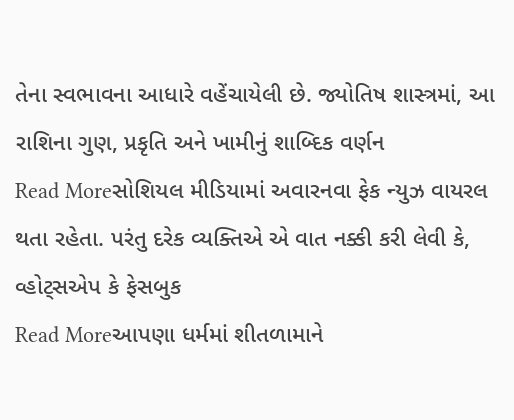તેના સ્વભાવના આધારે વહેંચાયેલી છે. જ્યોતિષ શાસ્ત્રમાં, આ રાશિના ગુણ, પ્રકૃતિ અને ખામીનું શાબ્દિક વર્ણન
Read Moreસોશિયલ મીડિયામાં અવારનવા ફેક ન્યુઝ વાયરલ થતા રહેતા. પરંતુ દરેક વ્યક્તિએ એ વાત નક્કી કરી લેવી કે, વ્હોટ્સએપ કે ફેસબુક
Read Moreઆપણા ધર્મમાં શીતળામાને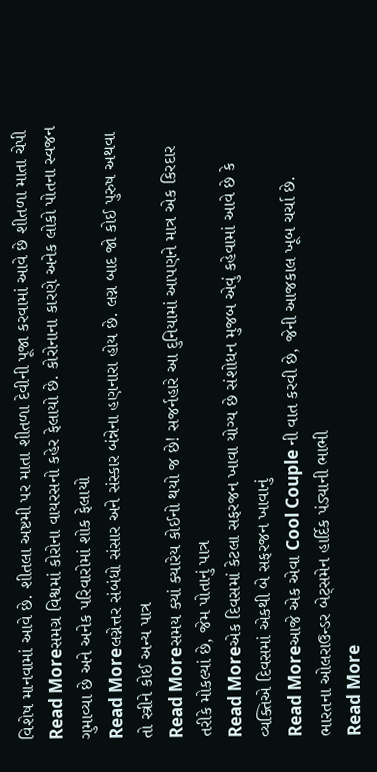વિશેષ માનવામાં આવે છે. શીતલા અષ્ટમી પર માતા શીતળા દેવીની પૂજા કરવામાં આવે છે શીતળા માતા ચેપી
Read Moreસમગ્ર વિશ્વમાં કોરોના વાયરસનો કહેર ફેલાયો છે. કોરોનાના કારણે અનેક લોકો પોતના સ્વજન ગુમાવ્યા છે અને અનેક પરિવારોમાં શોક ફેલાયો
Read Moreલગ્નેત્તર સંબંધો સંસાર અને સંસ્કાર બંન્નેના હણનારા હોય છે. લગ્ન બાદ જો કોઈ પુરુષ અથવા તો સ્ત્રીને કોઈ અન્ય પાત્ર
Read Moreસમય ક્યાં ક્યારેય કોઈનો થયો જ છે! સજર્નહારે આ દુનિયામાં આપણને માત્ર એક કિરદાર તરીકે મોકલ્યાં છે, જેમ પોતાનું પાત્ર
Read Moreએક દિવસમાં કેટલા સફરજન ખાવા યોગ્ય છે સંશોધન મુજબ એવું કહેવામાં આવે છે કે વ્યક્તિએ દિવસમાં એકથી બે સફરજન ખાવાનું
Read Moreઆજે એક એવા Cool Couple ની વાત કરવી છે, જેની આજકાલ ખૂબ ચર્ચા છે. ભારતના ઓલરાઉન્ડર બેટ્સમેન હાર્દિક પંડ્યાની ભાભી
Read More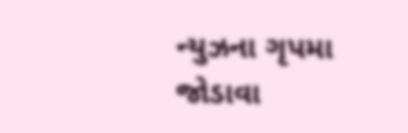ન્યુઝના ગૃપમા જોડાવા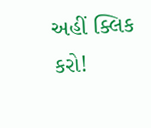અહીં ક્લિક કરો!